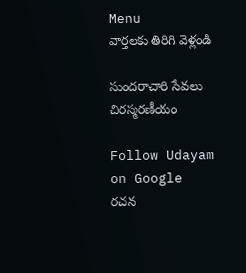Menu
వార్తలకు తిరిగి వెళ్లండి

సుందరాచారి సేవలు చిరస్మరణీయం

Follow Udayam on Google
రచన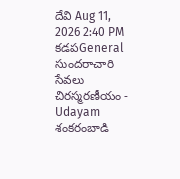దేవి Aug 11, 2026 2:40 PM కడపGeneral
సుందరాచారి సేవలు చిరస్మరణీయం - Udayam
శంకరంబాడి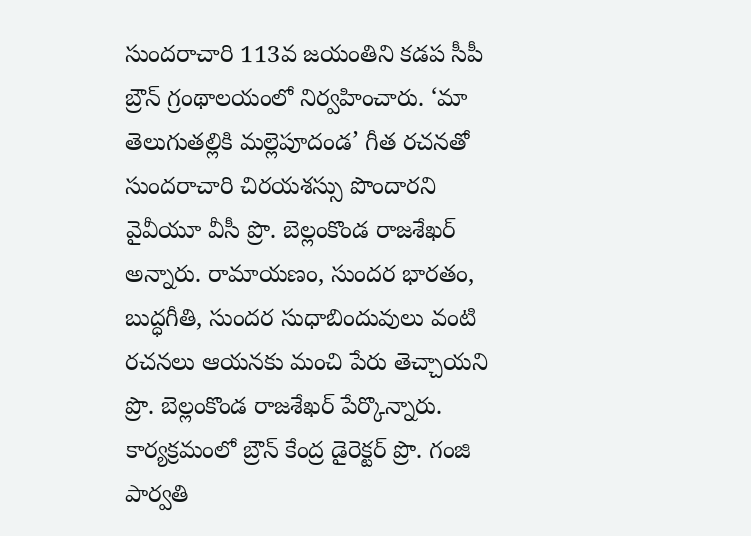సుందరాచారి 113వ జయంతిని కడప సీపీ బ్రౌన్ గ్రంథాలయంలో నిర్వహించారు. ‘మా తెలుగుతల్లికి మల్లెపూదండ’ గీత రచనతో సుందరాచారి చిరయశస్సు పొందారని వైవీయూ వీసీ ప్రొ. బెల్లంకొండ రాజశేఖర్ అన్నారు. రామాయణం, సుందర భారతం, బుద్ధగీతి, సుందర సుధాబిందువులు వంటి రచనలు ఆయనకు మంచి పేరు తెచ్చాయని ప్రొ. బెల్లంకొండ రాజశేఖర్ పేర్కొన్నారు. కార్యక్రమంలో బ్రౌన్ కేంద్ర డైరెక్టర్ ప్రొ. గంజి పార్వతి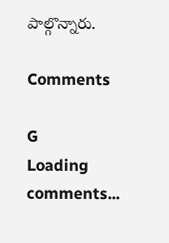పాల్గొన్నారు.

Comments

G
Loading comments...